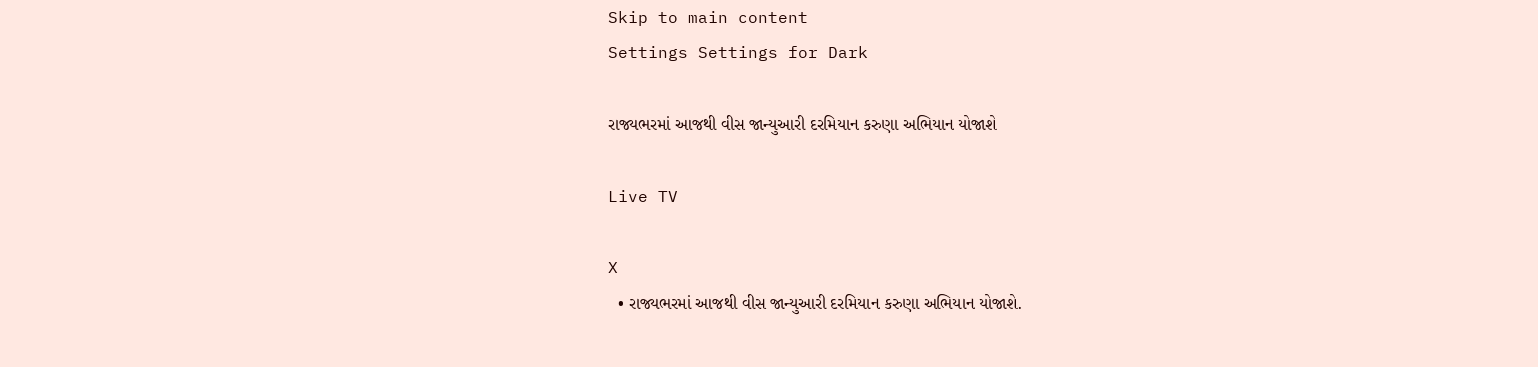Skip to main content
Settings Settings for Dark

રાજ્યભરમાં આજથી વીસ જાન્યુઆરી દરમિયાન કરુણા અભિયાન યોજાશે

Live TV

X
  • રાજ્યભરમાં આજથી વીસ જાન્યુઆરી દરમિયાન કરુણા અભિયાન યોજાશે.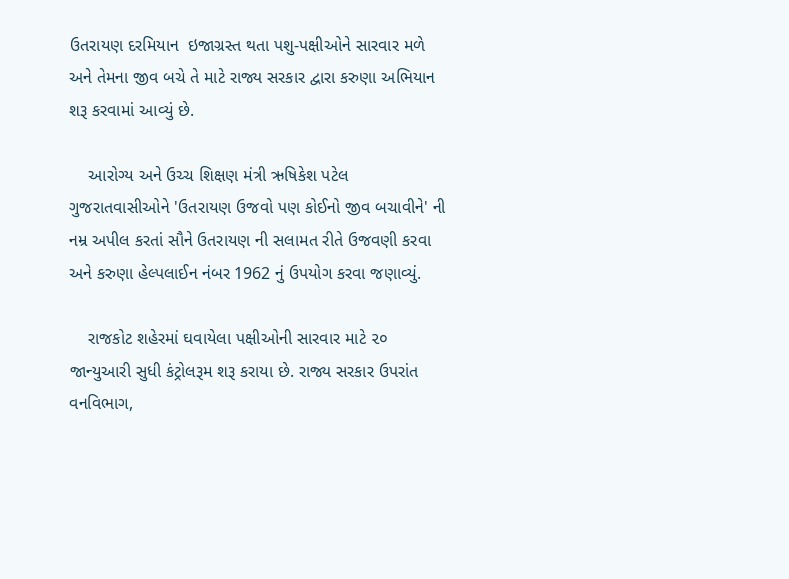ઉતરાયણ દરમિયાન  ઇજાગ્રસ્ત થતા પશુ-પક્ષીઓને સારવાર મળે અને તેમના જીવ બચે તે માટે રાજ્ય સરકાર દ્વારા કરુણા અભિયાન શરૂ કરવામાં આવ્યું છે.

    આરોગ્ય અને ઉચ્ચ શિક્ષણ મંત્રી ઋષિકેશ પટેલ ગુજરાતવાસીઓને 'ઉતરાયણ ઉજવો પણ કોઈનો જીવ બચાવીને' ની નમ્ર અપીલ કરતાં સૌને ઉતરાયણ ની સલામત રીતે ઉજવણી કરવા અને કરુણા હેલ્પલાઈન નંબર 1962 નું ઉપયોગ કરવા જણાવ્યું.

    રાજકોટ શહેરમાં ઘવાયેલા પક્ષીઓની સારવાર માટે ૨૦ જાન્યુઆરી સુધી કંટ્રોલરૂમ શરૂ કરાયા છે. રાજ્ય સરકાર ઉપરાંત વનવિભાગ,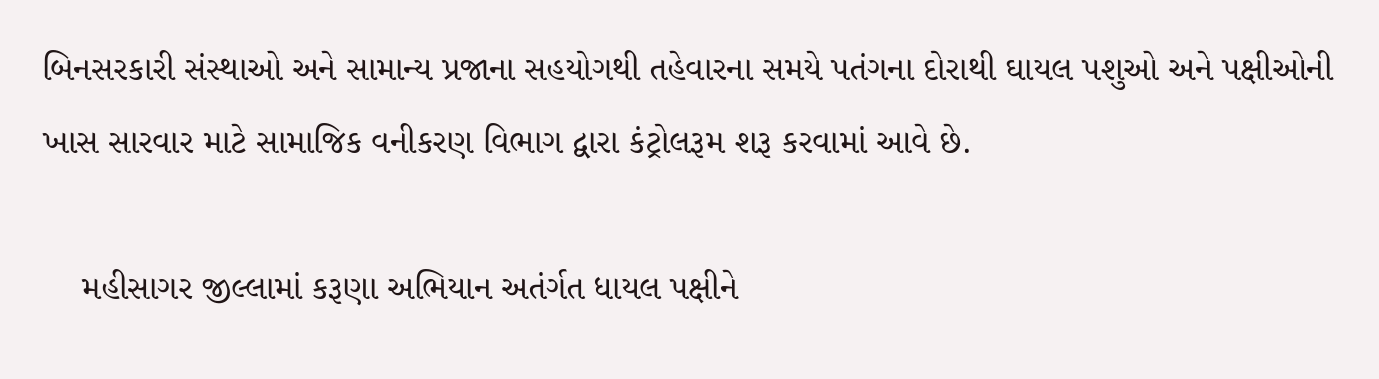બિનસરકારી સંસ્થાઓ અને સામાન્ય પ્રજાના સહયોગથી તહેવારના સમયે પતંગના દોરાથી ઘાયલ પશુઓ અને પક્ષીઓની ખાસ સારવાર માટે સામાજિક વનીકરણ વિભાગ દ્વારા કંટ્રોલરૂમ શરૂ કરવામાં આવે છે.

    મહીસાગર જીલ્લામાં કરૂણા અભિયાન અતંર્ગત ધાયલ પક્ષીને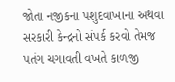જોતા નજીકના પશુદવાખાના અથવા સરકારી કેન્દ્રનો સંપર્ક કરવો તેમજ પતંગ ચગાવતી વખતે કાળજી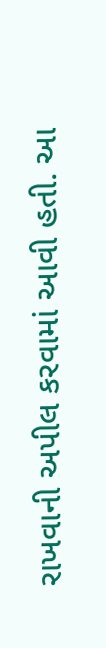રાખવાની અપીલ કરવામાં આવી હતી. આ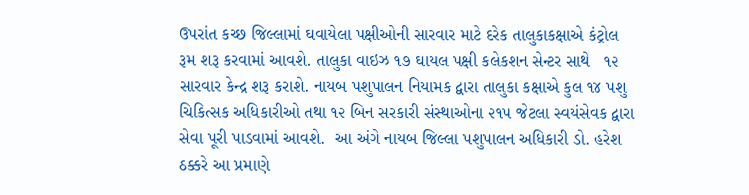ઉપરાંત કચ્છ જિલ્લામાં ઘવાયેલા પક્ષીઓની સારવાર માટે દરેક તાલુકાકક્ષાએ કંટ્રોલ રૂમ શરૂ કરવામાં આવશે. તાલુકા વાઇઝ ૧૭ ઘાયલ પક્ષી કલેકશન સેન્ટર સાથે   ૧૨ સારવાર કેન્દ્ર શરૂ કરાશે. નાયબ પશુપાલન નિયામક દ્વારા તાલુકા કક્ષાએ કુલ ૧૪ પશુ ચિકિત્સક અધિકારીઓ તથા ૧૨ બિન સરકારી સંસ્થાઓના ૨૧૫ જેટલા સ્વયંસેવક દ્વારા સેવા પૂરી પાડવામાં આવશે.  આ અંગે નાયબ જિલ્લા પશુપાલન અધિકારી ડો. હરેશ ઠક્કરે આ પ્રમાણે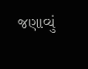જણાવ્યું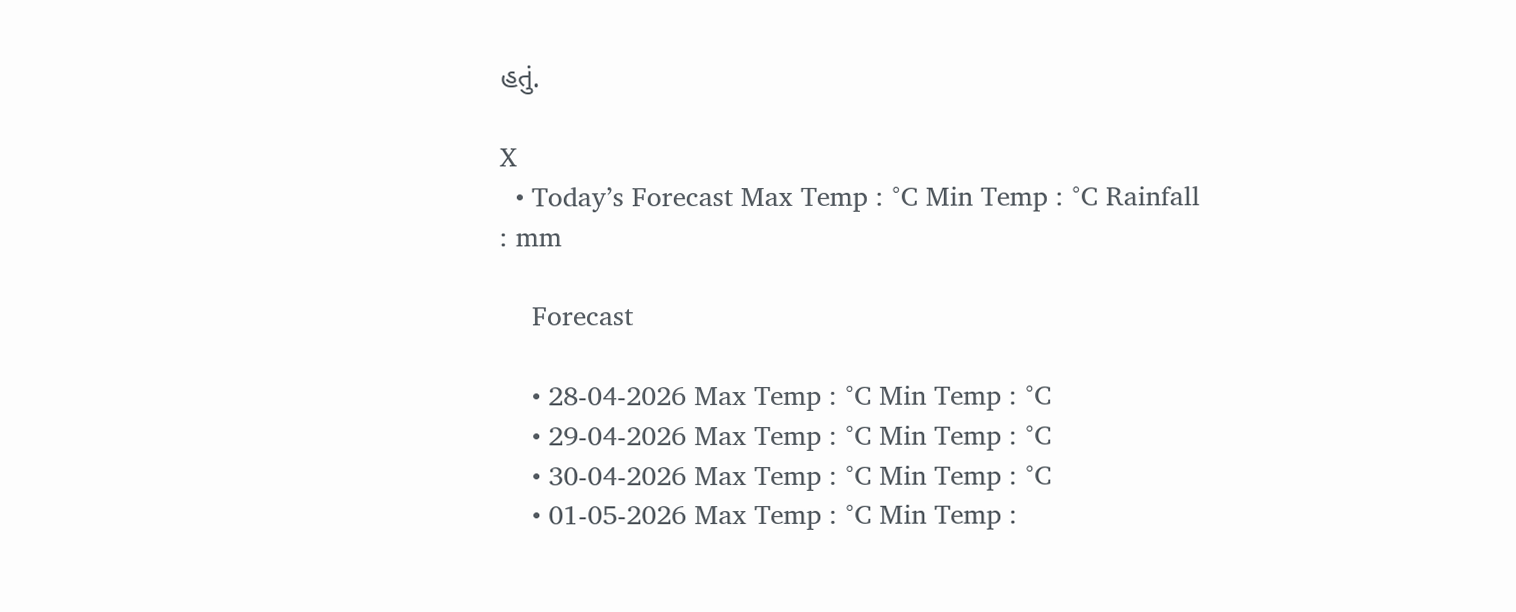હતું.

X
  • Today’s Forecast Max Temp : °C Min Temp : °C Rainfall : mm

    Forecast

    • 28-04-2026 Max Temp : °C Min Temp : °C
    • 29-04-2026 Max Temp : °C Min Temp : °C
    • 30-04-2026 Max Temp : °C Min Temp : °C
    • 01-05-2026 Max Temp : °C Min Temp :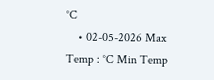°C
    • 02-05-2026 Max Temp : °C Min Temp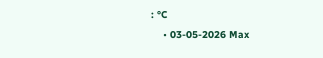: °C
    • 03-05-2026 Max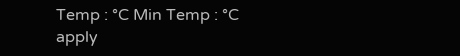Temp : °C Min Temp : °C
apply